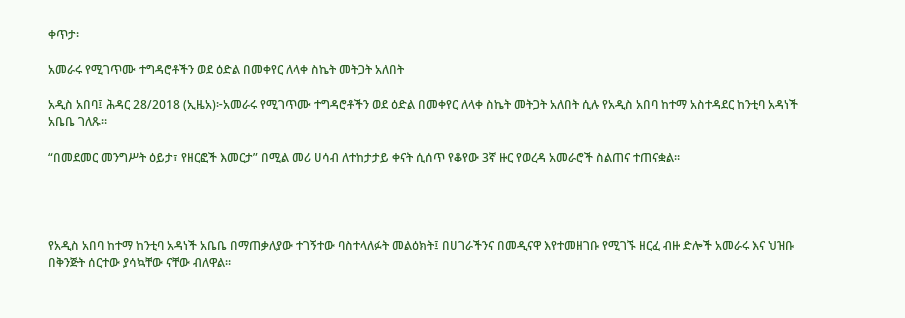ቀጥታ፡

አመራሩ የሚገጥሙ ተግዳሮቶችን ወደ ዕድል በመቀየር ለላቀ ስኬት መትጋት አለበት

አዲስ አበባ፤ ሕዳር 28/2018 (ኢዜአ)፦አመራሩ የሚገጥሙ ተግዳሮቶችን ወደ ዕድል በመቀየር ለላቀ ስኬት መትጋት አለበት ሲሉ የአዲስ አበባ ከተማ አስተዳደር ከንቲባ አዳነች አቤቤ ገለጹ።

“በመደመር መንግሥት ዕይታ፣ የዘርፎች እመርታ” በሚል መሪ ሀሳብ ለተከታታይ ቀናት ሲሰጥ የቆየው 3ኛ ዙር የወረዳ አመራሮች ስልጠና ተጠናቋል።




የአዲስ አበባ ከተማ ከንቲባ አዳነች አቤቤ በማጠቃለያው ተገኝተው ባስተላለፉት መልዕክት፤ በሀገራችንና በመዲናዋ እየተመዘገቡ የሚገኙ ዘርፈ ብዙ ድሎች አመራሩ እና ህዝቡ በቅንጅት ሰርተው ያሳኳቸው ናቸው ብለዋል።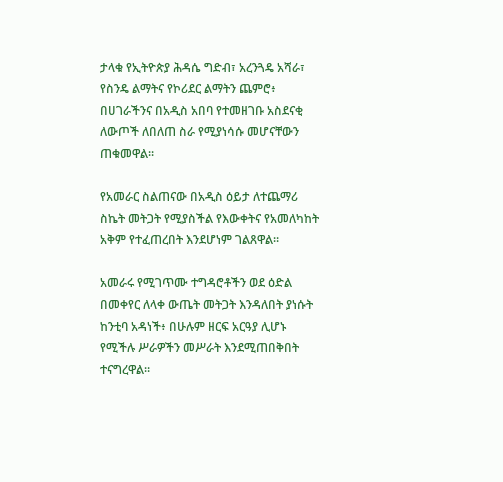ታላቁ የኢትዮጵያ ሕዳሴ ግድብ፣ አረንጓዴ አሻራ፣ የስንዴ ልማትና የኮሪደር ልማትን ጨምሮ፥ በሀገራችንና በአዲስ አበባ የተመዘገቡ አስደናቂ ለውጦች ለበለጠ ስራ የሚያነሳሱ መሆናቸውን ጠቁመዋል።

የአመራር ስልጠናው በአዲስ ዕይታ ለተጨማሪ ስኬት መትጋት የሚያስችል የእውቀትና የአመለካከት አቅም የተፈጠረበት እንደሆነም ገልጸዋል።

አመራሩ የሚገጥሙ ተግዳሮቶችን ወደ ዕድል በመቀየር ለላቀ ውጤት መትጋት እንዳለበት ያነሱት ከንቲባ አዳነች፥ በሁሉም ዘርፍ አርዓያ ሊሆኑ የሚችሉ ሥራዎችን መሥራት እንደሚጠበቅበት ተናግረዋል።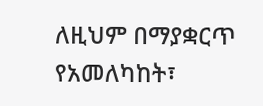ለዚህም በማያቋርጥ የአመለካከት፣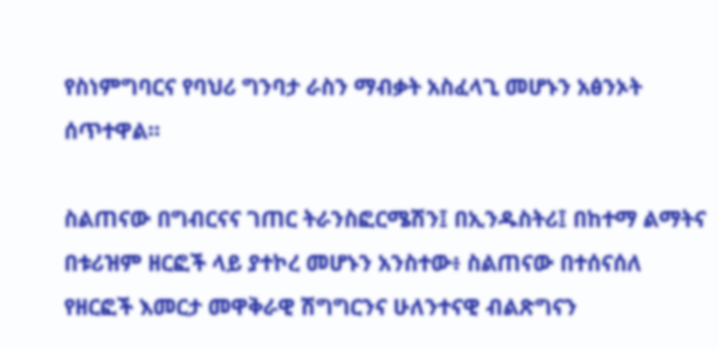የስነምግባርና የባህሪ ግንባታ ራስን ማብቃት አስፈላጊ መሆኑን አፅንኦት ሰጥተዋል።

ስልጠናው በግብርናና ገጠር ትራንስፎርሜሽን፤ በኢንዱስትሪ፤ በከተማ ልማትና በቱሪዝም ዘርፎች ላይ ያተኮረ መሆኑን አንስተው፥ ስልጠናው በተሰናሰለ የዘርፎች እመርታ መዋቅራዊ ሽግግርንና ሁለንተናዊ ብልጽግናን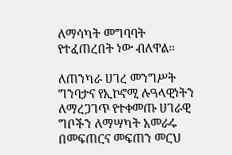ለማሳካት መግባባት የተፈጠረበት ነው ብለዋል።

ለጠንካራ ሀገረ መንግሥት ግንባታና የኢኮኖሚ ሉዓላዊነትን ለማረጋገጥ የተቀመጡ ሀገራዊ ግቦችን ለማሣካት አመራሩ በመፍጠርና መፍጠን መርህ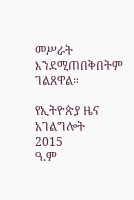መሥራት እንደሚጠበቅበትም ገልጸዋል።

የኢትዮጵያ ዜና አገልግሎት
2015
ዓ.ም